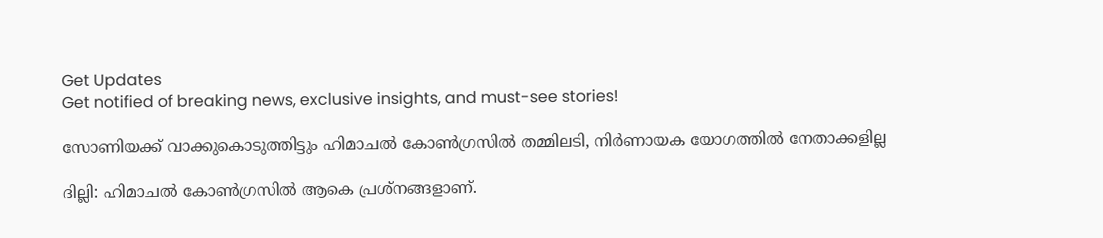Get Updates
Get notified of breaking news, exclusive insights, and must-see stories!

സോണിയക്ക് വാക്കുകൊടുത്തിട്ടും ഹിമാചല്‍ കോണ്‍ഗ്രസില്‍ തമ്മിലടി, നിര്‍ണായക യോഗത്തില്‍ നേതാക്കളില്ല

ദില്ലി: ഹിമാചല്‍ കോണ്‍ഗ്രസില്‍ ആകെ പ്രശ്‌നങ്ങളാണ്.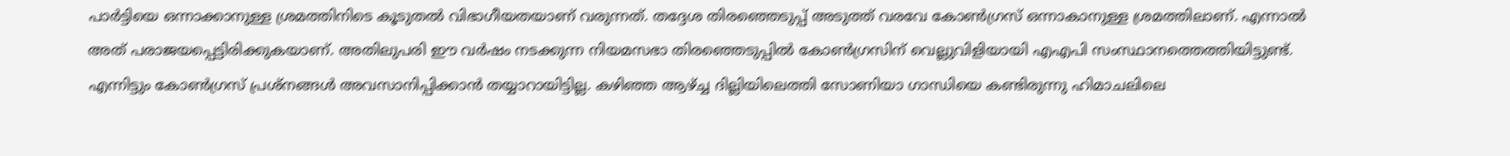പാര്‍ട്ടിയെ ഒന്നാക്കാനുള്ള ശ്രമത്തിനിടെ കൂടുതല്‍ വിഭാഗീയതയാണ് വരുന്നത്. തദ്ദേശ തിരഞ്ഞെടുപ്പ് അടുത്ത് വരവേ കോണ്‍ഗ്രസ് ഒന്നാകാനുള്ള ശ്രമത്തിലാണ്. എന്നാല്‍ അത് പരാജയപ്പെട്ടിരിക്കുകയാണ്. അതിലുപരി ഈ വര്‍ഷം നടക്കുന്ന നിയമസഭാ തിരഞ്ഞെടുപ്പില്‍ കോണ്‍ഗ്രസിന് വെല്ലുവിളിയായി എഎപി സംസ്ഥാനത്തെത്തിയിട്ടുണ്ട്. എന്നിട്ടും കോണ്‍ഗ്രസ് പ്രശ്‌നങ്ങള്‍ അവസാനിപ്പിക്കാന്‍ തയ്യാറായിട്ടില്ല. കഴിഞ്ഞ ആഴ്ച്ച ദില്ലിയിലെത്തി സോണിയാ ഗാന്ധിയെ കണ്ടിരുന്നു ഹിമാചലിലെ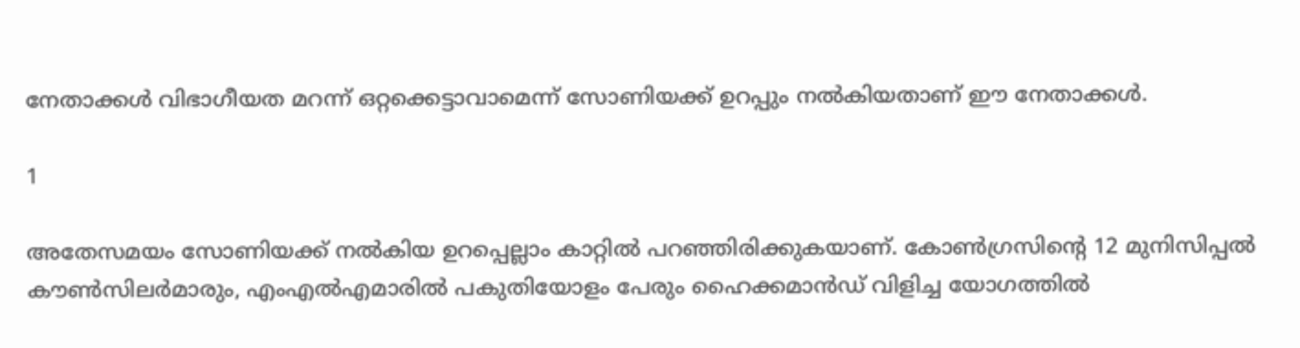നേതാക്കള്‍ വിഭാഗീയത മറന്ന് ഒറ്റക്കെട്ടാവാമെന്ന് സോണിയക്ക് ഉറപ്പും നല്‍കിയതാണ് ഈ നേതാക്കള്‍.

1

അതേസമയം സോണിയക്ക് നല്‍കിയ ഉറപ്പെല്ലാം കാറ്റില്‍ പറഞ്ഞിരിക്കുകയാണ്. കോണ്‍ഗ്രസിന്റെ 12 മുനിസിപ്പല്‍ കൗണ്‍സിലര്‍മാരും, എംഎല്‍എമാരില്‍ പകുതിയോളം പേരും ഹൈക്കമാന്‍ഡ് വിളിച്ച യോഗത്തില്‍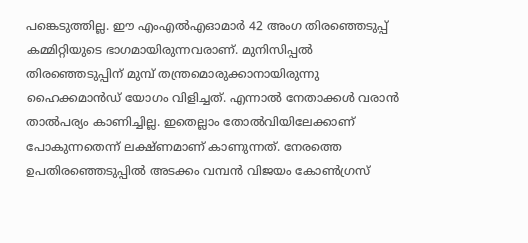പങ്കെടുത്തില്ല. ഈ എംഎല്‍എഓമാര്‍ 42 അംഗ തിരഞ്ഞെടുപ്പ് കമ്മിറ്റിയുടെ ഭാഗമായിരുന്നവരാണ്. മുനിസിപ്പല്‍ തിരഞ്ഞെടുപ്പിന് മുമ്പ് തന്ത്രമൊരുക്കാനായിരുന്നു ഹൈക്കമാന്‍ഡ് യോഗം വിളിച്ചത്. എന്നാല്‍ നേതാക്കള്‍ വരാന്‍ താല്‍പര്യം കാണിച്ചില്ല. ഇതെല്ലാം തോല്‍വിയിലേക്കാണ് പോകുന്നതെന്ന് ലക്ഷ്ണമാണ് കാണുന്നത്. നേരത്തെ ഉപതിരഞ്ഞെടുപ്പില്‍ അടക്കം വമ്പന്‍ വിജയം കോണ്‍ഗ്രസ്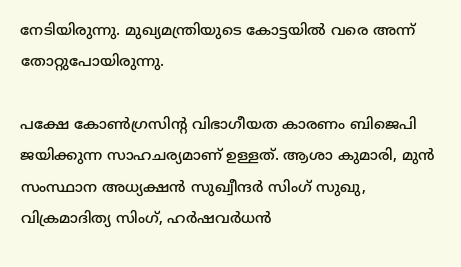നേടിയിരുന്നു. മുഖ്യമന്ത്രിയുടെ കോട്ടയില്‍ വരെ അന്ന് തോറ്റുപോയിരുന്നു.

പക്ഷേ കോണ്‍ഗ്രസിന്റ വിഭാഗീയത കാരണം ബിജെപി ജയിക്കുന്ന സാഹചര്യമാണ് ഉള്ളത്. ആശാ കുമാരി, മുന്‍ സംസ്ഥാന അധ്യക്ഷന്‍ സുഖ്വീന്ദര്‍ സിംഗ് സുഖു, വിക്രമാദിത്യ സിംഗ്, ഹര്‍ഷവര്‍ധന്‍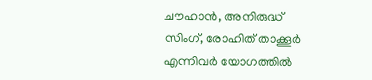ചൗഹാന്‍, അനിരുദ്ധ് സിംഗ്, രോഹിത് താക്കൂര്‍ എന്നിവര്‍ യോഗത്തില്‍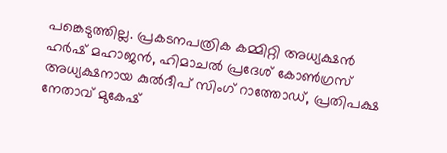പങ്കെടുത്തില്ല. പ്രകടനപത്രിക കമ്മിറ്റി അധ്യക്ഷന്‍ ഹര്‍ഷ് മഹാജന്‍, ഹിമാചല്‍ പ്രദേശ് കോണ്‍ഗ്രസ് അധ്യക്ഷനായ കുല്‍ദീപ് സിംഗ് റാത്തോഡ്, പ്രതിപക്ഷ നേതാവ് മുകേഷ്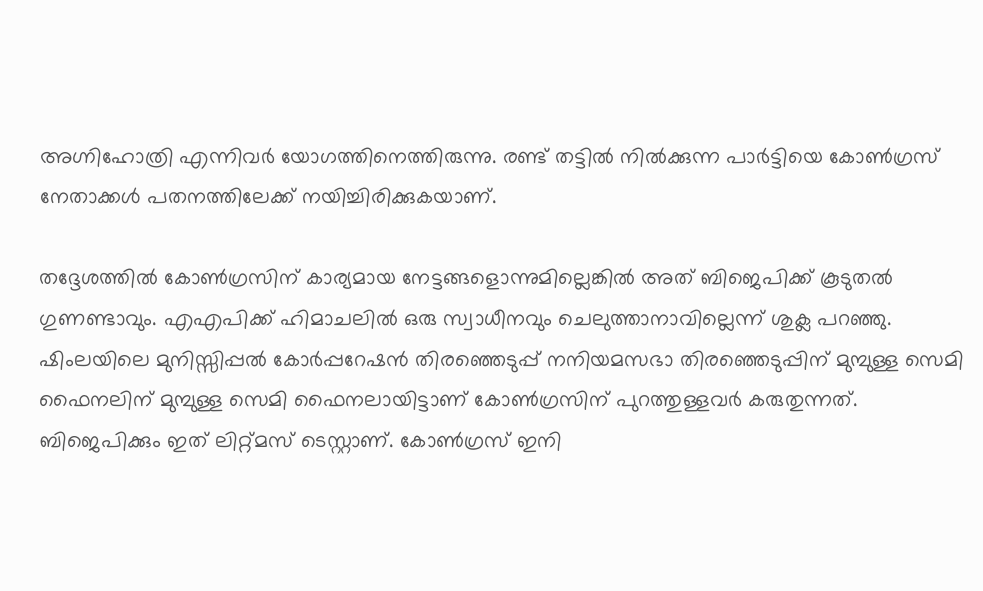അഗ്നിഹോത്രി എന്നിവര്‍ യോഗത്തിനെത്തിരുന്നു. രണ്ട് തട്ടില്‍ നില്‍ക്കുന്ന പാര്‍ട്ടിയെ കോണ്‍ഗ്രസ് നേതാക്കള്‍ പതനത്തിലേക്ക് നയിച്ചിരിക്കുകയാണ്.

തദ്ദേശത്തില്‍ കോണ്‍ഗ്രസിന് കാര്യമായ നേട്ടങ്ങളൊന്നുമില്ലെങ്കില്‍ അത് ബിജെപിക്ക് കൂടുതല്‍ ഗുണണ്ടാവും. എഎപിക്ക് ഹിമാചലില്‍ ഒരു സ്വാധീനവും ചെലുത്താനാവില്ലെന്ന് ശുക്ല പറഞ്ഞു. ഷിംലയിലെ മുനിസ്സിപ്പല്‍ കോര്‍പ്പറേഷന്‍ തിരഞ്ഞെടുപ്പ് നനിയമസഭാ തിരഞ്ഞെടുപ്പിന് മുമ്പുള്ള സെമി ഫൈനലിന് മുമ്പുള്ള സെമി ഫൈനലായിട്ടാണ് കോണ്‍ഗ്രസിന് പുറത്തുള്ളവര്‍ കരുതുന്നത്. ബിജെപിക്കും ഇത് ലിറ്റ്മസ് ടെസ്റ്റാണ്. കോണ്‍ഗ്രസ് ഇനി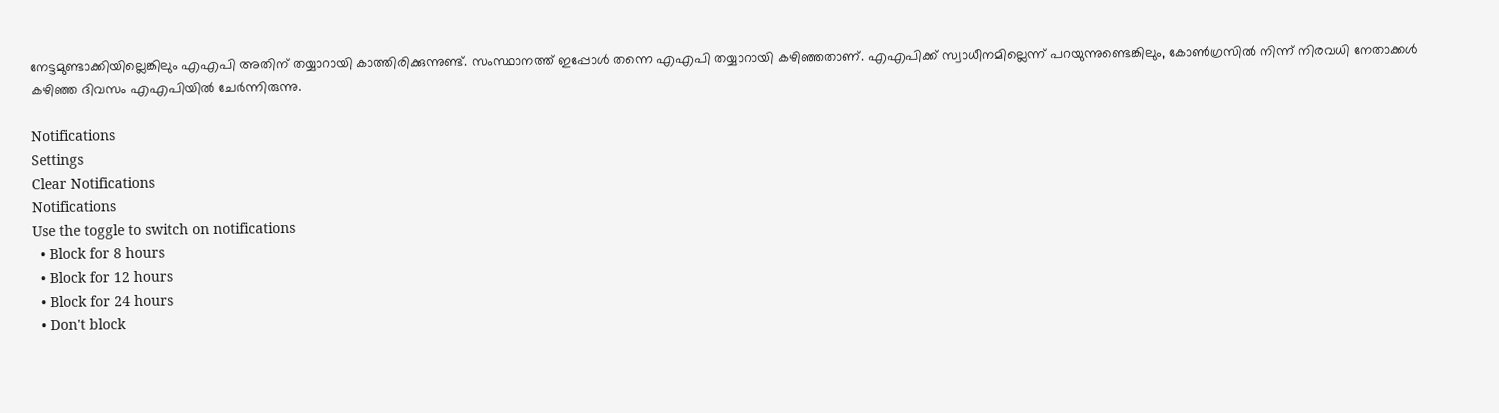നേട്ടമുണ്ടാക്കിയില്ലെങ്കിലും എഎപി അതിന് തയ്യാറായി കാത്തിരിക്കുന്നുണ്ട്. സംസ്ഥാനത്ത് ഇപ്പോള്‍ തന്നെ എഎപി തയ്യാറായി കഴിഞ്ഞതാണ്. എഎപിക്ക് സ്വാധീനമില്ലെന്ന് പറയുന്നുണ്ടെങ്കിലും, കോണ്‍ഗ്രസില്‍ നിന്ന് നിരവധി നേതാക്കള്‍ കഴിഞ്ഞ ദിവസം എഎപിയില്‍ ചേര്‍ന്നിരുന്നു.

Notifications
Settings
Clear Notifications
Notifications
Use the toggle to switch on notifications
  • Block for 8 hours
  • Block for 12 hours
  • Block for 24 hours
  • Don't block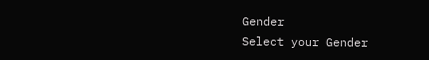Gender
Select your Gender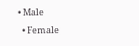• Male
  • Female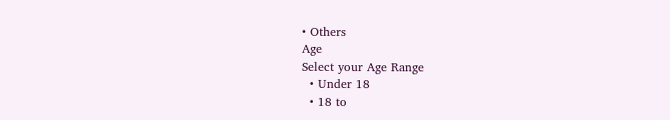• Others
Age
Select your Age Range
  • Under 18
  • 18 to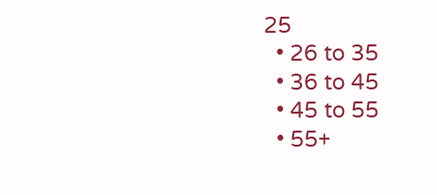25
  • 26 to 35
  • 36 to 45
  • 45 to 55
  • 55+